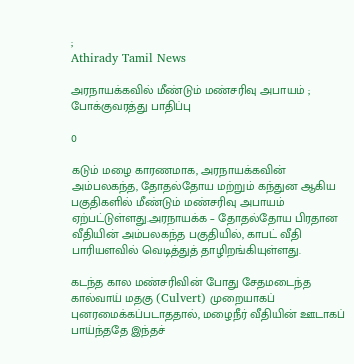;
Athirady Tamil News

அரநாயக்கவில் மீண்டும் மண்சரிவு அபாயம் ; போக்குவரத்து பாதிப்பு

0

கடும் மழை காரணமாக, அரநாயக்கவின் அம்பலகந்த, தோதல்தோய மற்றும் கந்துன ஆகிய பகுதிகளில் மீண்டும் மண்சரிவு அபாயம் ஏற்பட்டுள்ளது.அரநாயக்க – தோதல்தோய பிரதான வீதியின் அம்பலகந்த பகுதியில், காபட் வீதி பாரியளவில் வெடித்துத் தாழிறங்கியுள்ளது.

கடந்த கால மண்சரிவின் போது சேதமடைந்த கால்வாய் மதகு (Culvert) முறையாகப் புனரமைக்கப்படாததால், மழைநீர் வீதியின் ஊடாகப் பாய்ந்ததே இந்தச்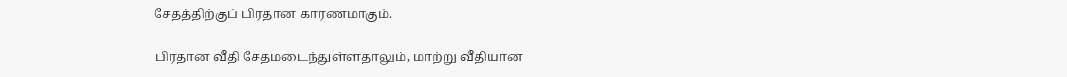சேதத்திற்குப் பிரதான காரணமாகும்.

பிரதான வீதி சேதமடைந்துள்ளதாலும், மாற்று வீதியான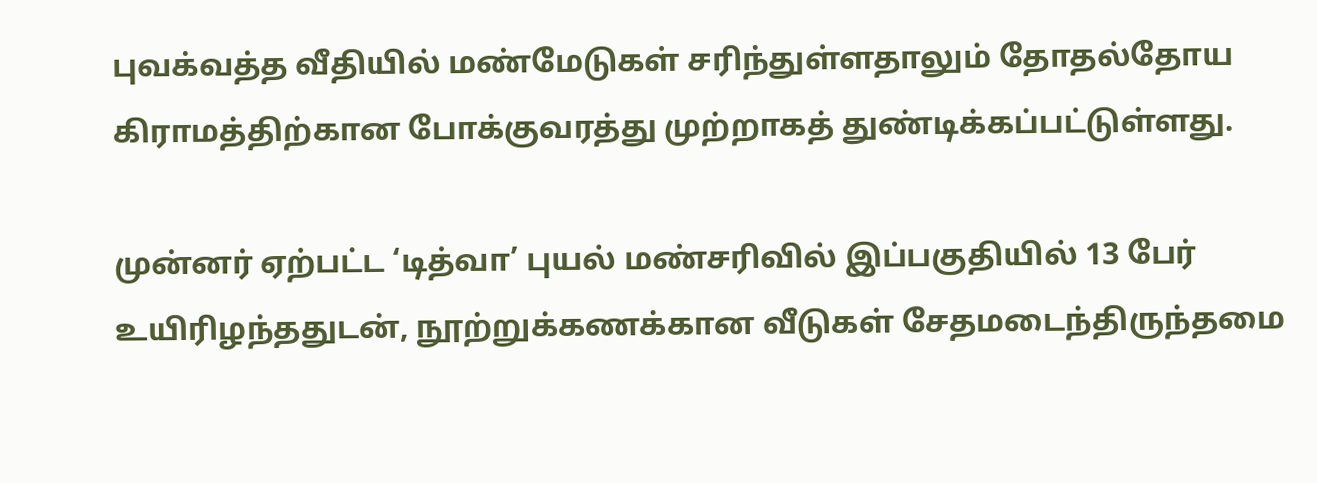புவக்வத்த வீதியில் மண்மேடுகள் சரிந்துள்ளதாலும் தோதல்தோய கிராமத்திற்கான போக்குவரத்து முற்றாகத் துண்டிக்கப்பட்டுள்ளது.

முன்னர் ஏற்பட்ட ‘டித்வா’ புயல் மண்சரிவில் இப்பகுதியில் 13 பேர் உயிரிழந்ததுடன், நூற்றுக்கணக்கான வீடுகள் சேதமடைந்திருந்தமை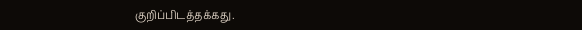குறிப்பிடத்தக்கது.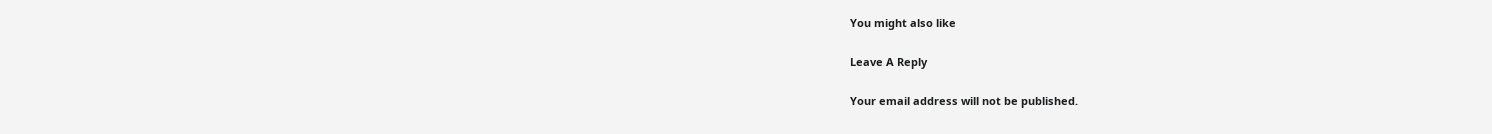You might also like

Leave A Reply

Your email address will not be published.